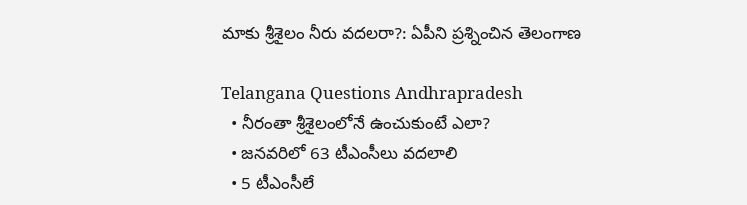మాకు శ్రీశైలం నీరు వదలరా?: ఏపీని ప్రశ్నించిన తెలంగాణ

Telangana Questions Andhrapradesh
  • నీరంతా శ్రీశైలంలోనే ఉంచుకుంటే ఎలా?
  • జనవరిలో 63 టీఎంసీలు వదలాలి
  • 5 టీఎంసీలే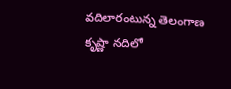వదిలారంటున్న తెలంగాణ
కృష్ణా నదిలో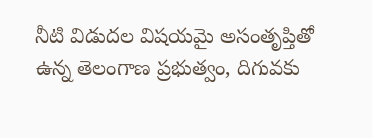నీటి విడుదల విషయమై అసంతృప్తితో ఉన్న తెలంగాణ ప్రభుత్వం, దిగువకు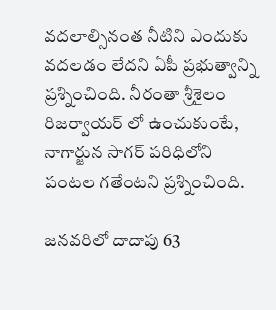వదలాల్సినంత నీటిని ఎందుకు వదలడం లేదని ఏపీ ప్రభుత్వాన్ని ప్రశ్నించింది. నీరంతా శ్రీశైలం రిజర్వాయర్ లో ఉంచుకుంటే, నాగార్జున సాగర్‌ పరిధిలోని పంటల గతేంటని ప్రశ్నించింది.

జనవరిలో దాదాపు 63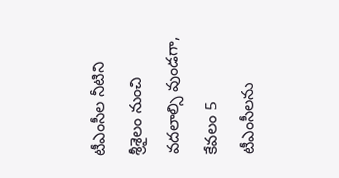టీఎంసీల నీటిని శ్రీశైలం నుంచి వదలాల్సి వుండగా, కేవలం 5 టీఎంసీలను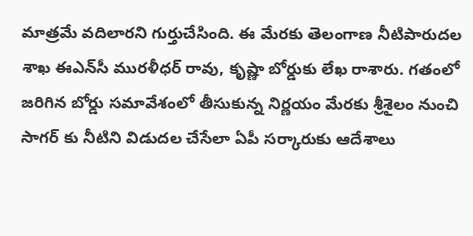మాత్రమే వదిలారని గుర్తుచేసింది. ఈ మేరకు తెలంగాణ నీటిపారుదల శాఖ ఈఎన్‌సీ మురళీధర్‌ రావు, కృష్ణా బోర్డుకు లేఖ రాశారు. గతంలో జరిగిన బోర్డు సమావేశంలో తీసుకున్న నిర్ణయం మేరకు శ్రీశైలం నుంచి సాగర్‌ కు నీటిని విడుదల చేసేలా ఏపీ సర్కారుకు ఆదేశాలు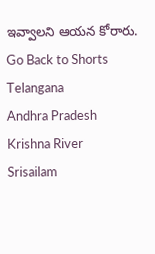ఇవ్వాలని ఆయన కోరారు.
Go Back to Shorts
Telangana
Andhra Pradesh
Krishna River
Srisailam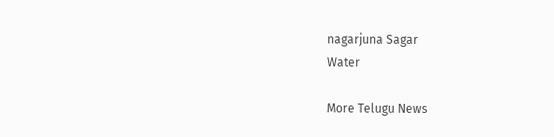nagarjuna Sagar
Water

More Telugu News